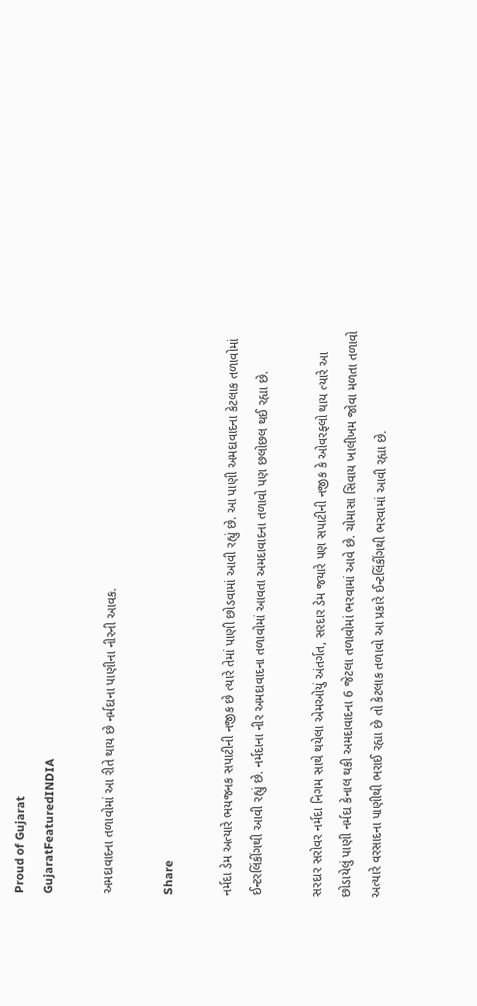Proud of Gujarat
GujaratFeaturedINDIA

અમદાવાદના તળાવોમાં આ રીતે થાય છે નર્મદાના પાણીના નીરની આવક.

Share

નર્મદા ડેમ અત્યારે ભયજનક સપાટીની નજીક છે ત્યારે તેમાં પાણી છોડવામાં આવી રહ્યું છે. આ પાણી અમદાવાદના કેટલાક તળાવોમાં ઈન્ટરલિંકીંગથી આવી રહ્યું છે. નર્મદાના નીર અમદાવાદના તળાવોમાં આવતા અમદાવાદના તળાવો પણ છલોછલ થઈ રહ્યા છે.

સરદાર સરોવર નર્મદા નિગમ સાથે થયેલા એમઓયું અંતર્ગત, સરદાર ડેમ જયારે પણ સપાટીની નજીક કે ઓવરફ્લો થાય ત્યારે આ છોડાયેલું પાણી નર્મદા કેનાલ થકી અમદાવાદના 6 જેટલા તળાવોમાં ભરવામાં આવે છે. ચોમાસા સિવાય ખાલીખમ જોવા મળતા તળાવો અત્યારે વરસાદના પાણીથી ભરાઈ રહ્યા છે તો કેટલાક તળાવો આ પ્રકારે ઈન્ટલિંકીંગથી ભરવામાં આવી રહ્યા છે.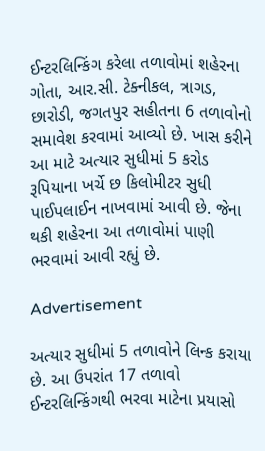ઈન્ટરલિન્કિંગ કરેલા તળાવોમાં શહેરના ગોતા, આર.સી. ટેક્નીકલ, ત્રાગડ, છારોડી, જગતપુર સહીતના 6 તળાવોનો સમાવેશ કરવામાં આવ્યો છે. ખાસ કરીને આ માટે અત્યાર સુધીમાં 5 કરોડ રૂપિયાના ખર્ચે છ કિલોમીટર સુધી પાઈપલાઈન નાખવામાં આવી છે. જેના થકી શહેરના આ તળાવોમાં પાણી ભરવામાં આવી રહ્યું છે.

Advertisement

અત્યાર સુધીમાં 5 તળાવોને લિન્ક કરાયા છે. આ ઉપરાંત 17 તળાવો ઈન્ટરલિન્કિંગથી ભરવા માટેના પ્રયાસો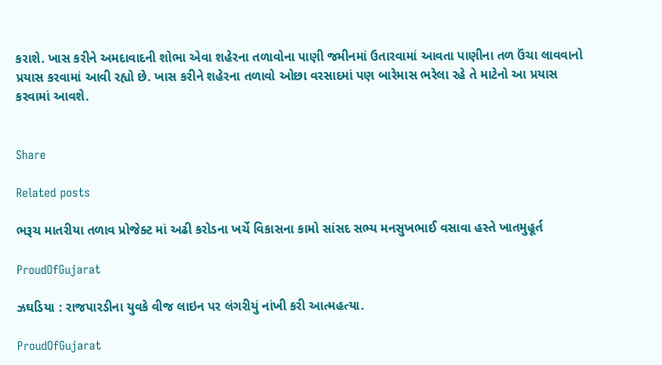કરાશે. ખાસ કરીને અમદાવાદની શોભા એવા શહેરના તળાવોના પાણી જમીનમાં ઉતારવામાં આવતા પાણીના તળ ઉંચા લાવવાનો પ્રયાસ કરવામાં આવી રહ્યો છે. ખાસ કરીને શહેરના તળાવો ઓછા વરસાદમાં પણ બારેમાસ ભરેલા રહે તે માટેનો આ પ્રયાસ કરવામાં આવશે.


Share

Related posts

ભરૂચ માતરીયા તળાવ પ્રોજેક્ટ માં અઢી કરોડના ખર્ચે વિકાસના કામો સાંસદ સભ્ય મનસુખભાઈ વસાવા હસ્તે ખાતમુહૂર્ત

ProudOfGujarat

ઝઘડિયા : રાજપારડીના યુવકે વીજ લાઇન પર લંગરીયું નાંખી કરી આત્મહત્યા.

ProudOfGujarat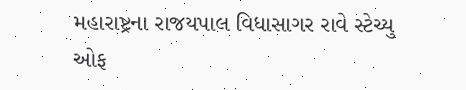મહારાષ્ટ્રના રાજયપાલ વિધાસાગર રાવે સ્ટેચ્યુ ઓફ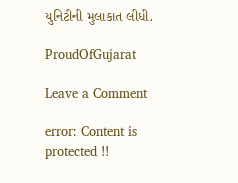યુનિટીની મુલાકાત લીધી.

ProudOfGujarat

Leave a Comment

error: Content is protected !!